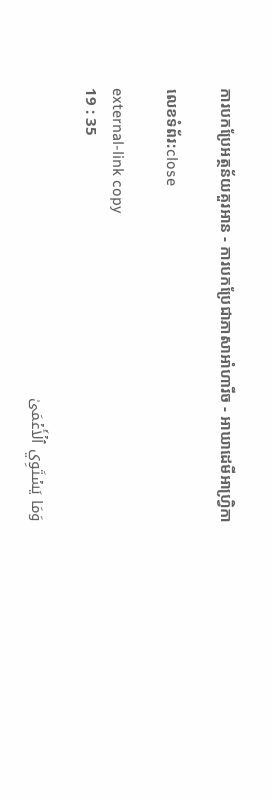ការបកប្រែអត្ថន័យគួរអាន - ការបកប្រែជាភាសាអាំហារីច - អាឃាដេមីអាហ្វ្រិកា

លេខទំព័រ:close

external-link copy
19 : 35

وَمَا يَسۡتَوِي ٱلۡأَعۡمَىٰ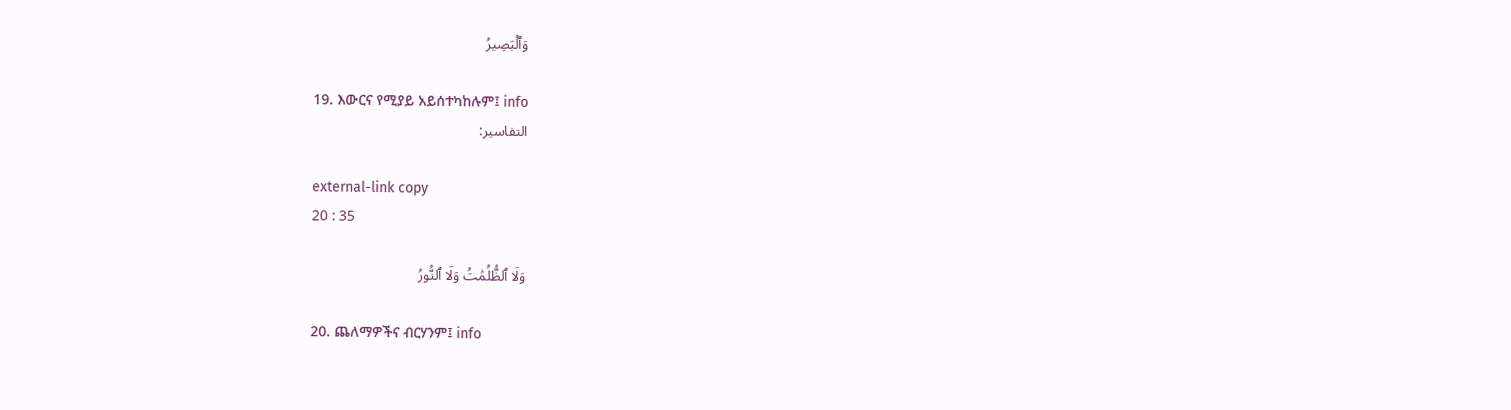وَٱلۡبَصِيرُ

19. እውርና የሚያይ አይሰተካከሉም፤ info
التفاسير:

external-link copy
20 : 35

وَلَا ٱلظُّلُمَٰتُ وَلَا ٱلنُّورُ

20. ጨለማዎችና ብርሃንም፤ info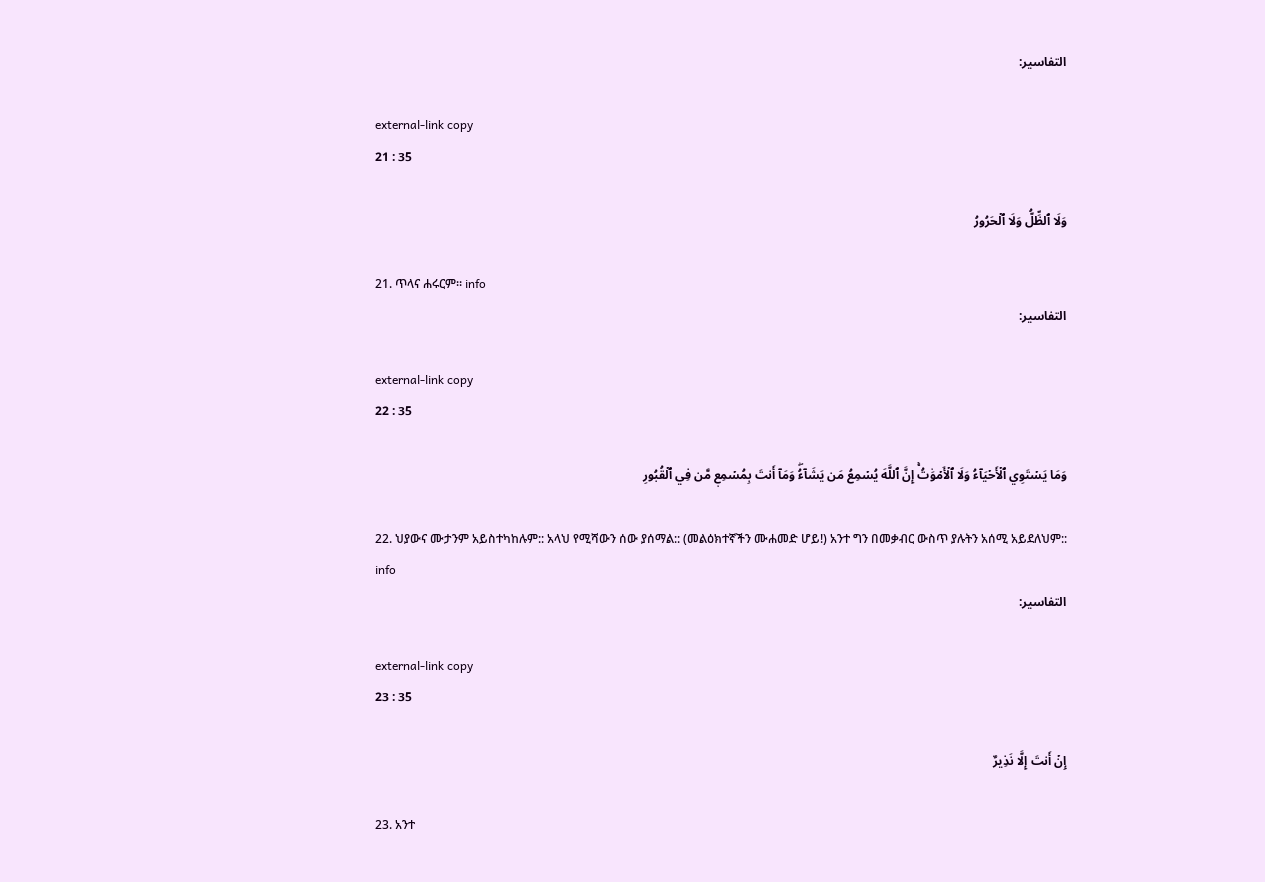التفاسير:

external-link copy
21 : 35

وَلَا ٱلظِّلُّ وَلَا ٱلۡحَرُورُ

21. ጥላና ሐሩርም። info
التفاسير:

external-link copy
22 : 35

وَمَا يَسۡتَوِي ٱلۡأَحۡيَآءُ وَلَا ٱلۡأَمۡوَٰتُۚ إِنَّ ٱللَّهَ يُسۡمِعُ مَن يَشَآءُۖ وَمَآ أَنتَ بِمُسۡمِعٖ مَّن فِي ٱلۡقُبُورِ

22. ህያውና ሙታንም አይስተካከሉም:: አላህ የሚሻውን ሰው ያሰማል:: (መልዕክተኛችን ሙሐመድ ሆይ!) አንተ ግን በመቃብር ውስጥ ያሉትን አሰሚ አይደለህም:: info
التفاسير:

external-link copy
23 : 35

إِنۡ أَنتَ إِلَّا نَذِيرٌ

23. አንተ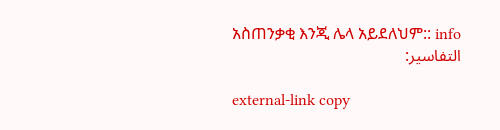አስጠንቃቂ እንጂ ሌላ አይደለህም:: info
التفاسير:

external-link copy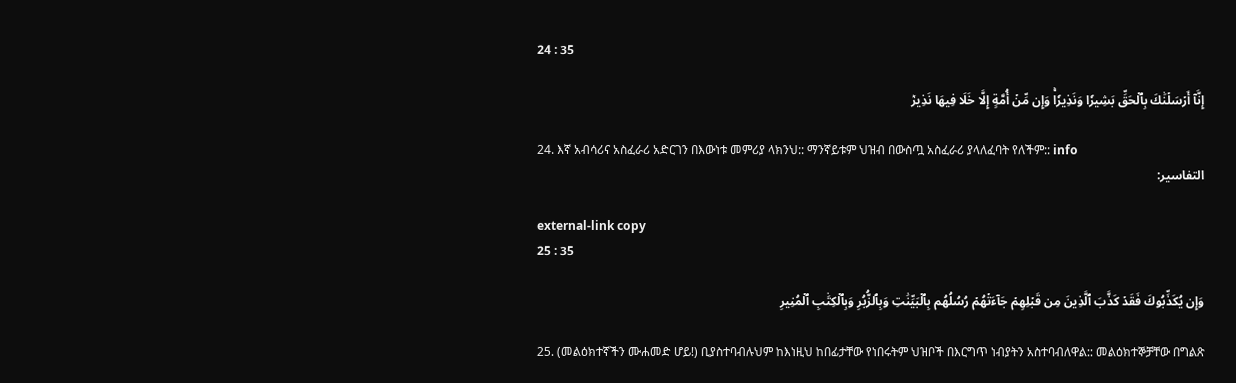24 : 35

إِنَّآ أَرۡسَلۡنَٰكَ بِٱلۡحَقِّ بَشِيرٗا وَنَذِيرٗاۚ وَإِن مِّنۡ أُمَّةٍ إِلَّا خَلَا فِيهَا نَذِيرٞ

24. እኛ አብሳሪና አስፈራሪ አድርገን በእውነቱ መምሪያ ላክንህ:: ማንኛይቱም ህዝብ በውስጧ አስፈራሪ ያላለፈባት የለችም:: info
التفاسير:

external-link copy
25 : 35

وَإِن يُكَذِّبُوكَ فَقَدۡ كَذَّبَ ٱلَّذِينَ مِن قَبۡلِهِمۡ جَآءَتۡهُمۡ رُسُلُهُم بِٱلۡبَيِّنَٰتِ وَبِٱلزُّبُرِ وَبِٱلۡكِتَٰبِ ٱلۡمُنِيرِ

25. (መልዕክተኛችን ሙሐመድ ሆይ!) ቢያስተባብሉህም ከእነዚህ ከበፊታቸው የነበሩትም ህዝቦች በእርግጥ ነብያትን አስተባብለዋል:: መልዕክተኞቻቸው በግልጽ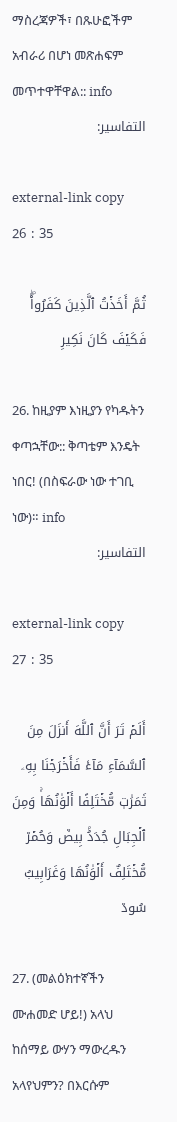ማስረጃዎች፣ በጹሁፎችም አብራሪ በሆነ መጽሐፍም መጥተዋቸዋል:: info
التفاسير:

external-link copy
26 : 35

ثُمَّ أَخَذۡتُ ٱلَّذِينَ كَفَرُواْۖ فَكَيۡفَ كَانَ نَكِيرِ

26. ከዚያም እነዚያን የካዱትን ቀጣኋቸው:: ቅጣቴም እንዴት ነበር! (በስፍራው ነው ተገቢ ነው)። info
التفاسير:

external-link copy
27 : 35

أَلَمۡ تَرَ أَنَّ ٱللَّهَ أَنزَلَ مِنَ ٱلسَّمَآءِ مَآءٗ فَأَخۡرَجۡنَا بِهِۦ ثَمَرَٰتٖ مُّخۡتَلِفًا أَلۡوَٰنُهَاۚ وَمِنَ ٱلۡجِبَالِ جُدَدُۢ بِيضٞ وَحُمۡرٞ مُّخۡتَلِفٌ أَلۡوَٰنُهَا وَغَرَابِيبُ سُودٞ

27. (መልዕክተኛችን ሙሐመድ ሆይ!) አላህ ከሰማይ ውሃን ማውረዱን አላየህምን? በእርሱም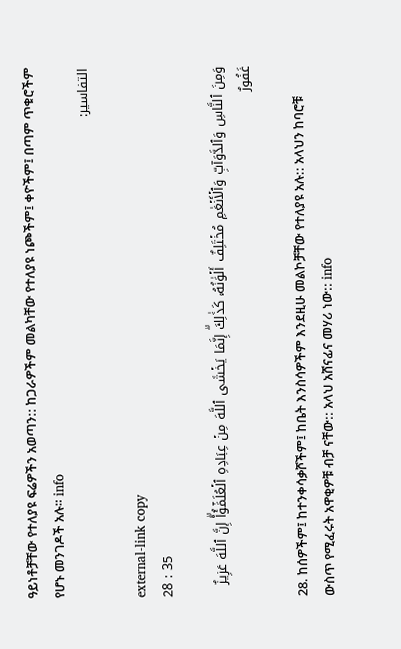ዓይነቶቻቸው የተለያዩ ፍሬዎችን አወጣን:: ከጋራዎችም መልካቸው የተለያዩ ነጮችም፤ ቀዮችም፤ በጣም ጥቁሮችም የሆኑ መንገዶች አሉ። info
التفاسير:

external-link copy
28 : 35

وَمِنَ ٱلنَّاسِ وَٱلدَّوَآبِّ وَٱلۡأَنۡعَٰمِ مُخۡتَلِفٌ أَلۡوَٰنُهُۥ كَذَٰلِكَۗ إِنَّمَا يَخۡشَى ٱللَّهَ مِنۡ عِبَادِهِ ٱلۡعُلَمَٰٓؤُاْۗ إِنَّ ٱللَّهَ عَزِيزٌ غَفُورٌ

28. ከሰዎችም፤ ከተንቀሳቃሾችም፤ ከቤት እንስሳዎችም እንደዚሁ መልኮቻቸው የተለያዩ አሉ:: አላህን ከባሮቹ ውስጥ የሚፈሩት አዋቂዎቹ ብቻ ናቸው:: አላህ አሸናፊና መሃሪ ነው:: info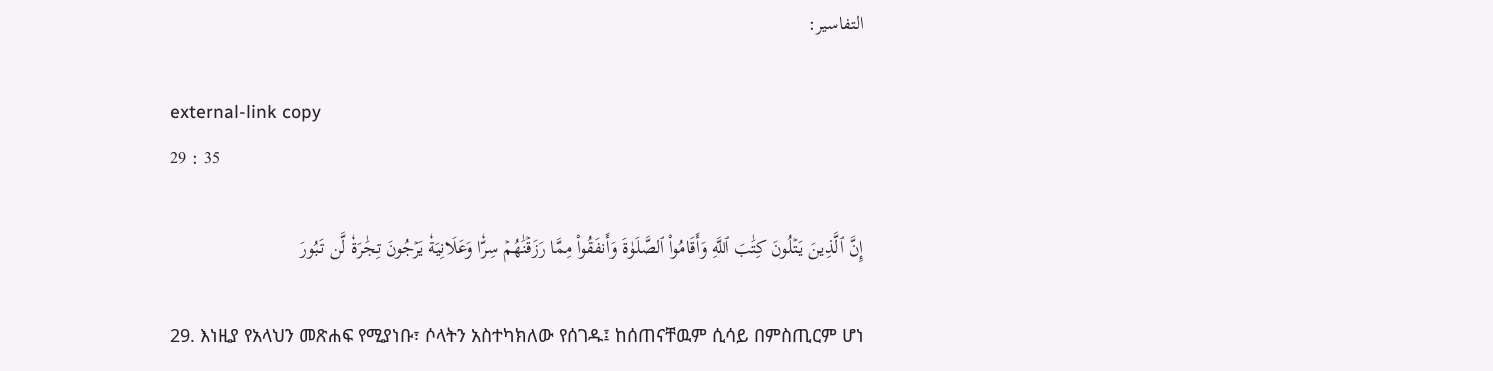التفاسير:

external-link copy
29 : 35

إِنَّ ٱلَّذِينَ يَتۡلُونَ كِتَٰبَ ٱللَّهِ وَأَقَامُواْ ٱلصَّلَوٰةَ وَأَنفَقُواْ مِمَّا رَزَقۡنَٰهُمۡ سِرّٗا وَعَلَانِيَةٗ يَرۡجُونَ تِجَٰرَةٗ لَّن تَبُورَ

29. እነዚያ የአላህን መጽሐፍ የሚያነቡ፣ ሶላትን አስተካክለው የሰገዱ፤ ከሰጠናቸዉም ሲሳይ በምስጢርም ሆነ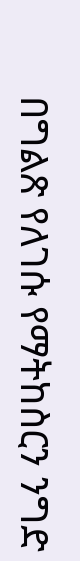በግልጽ የለገሱ የማትከስርን ንግድ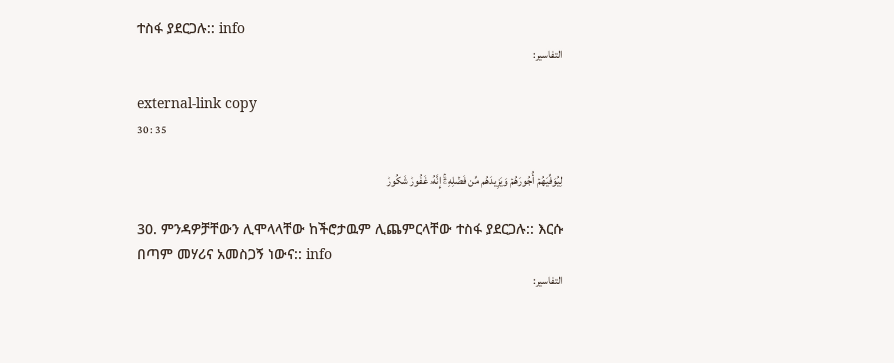ተስፋ ያደርጋሉ:: info
التفاسير:

external-link copy
30 : 35

لِيُوَفِّيَهُمۡ أُجُورَهُمۡ وَيَزِيدَهُم مِّن فَضۡلِهِۦٓۚ إِنَّهُۥ غَفُورٞ شَكُورٞ

30. ምንዳዎቻቸውን ሊሞላላቸው ከችሮታዉም ሊጨምርላቸው ተስፋ ያደርጋሉ:: እርሱ በጣም መሃሪና አመስጋኝ ነውና:: info
التفاسير: